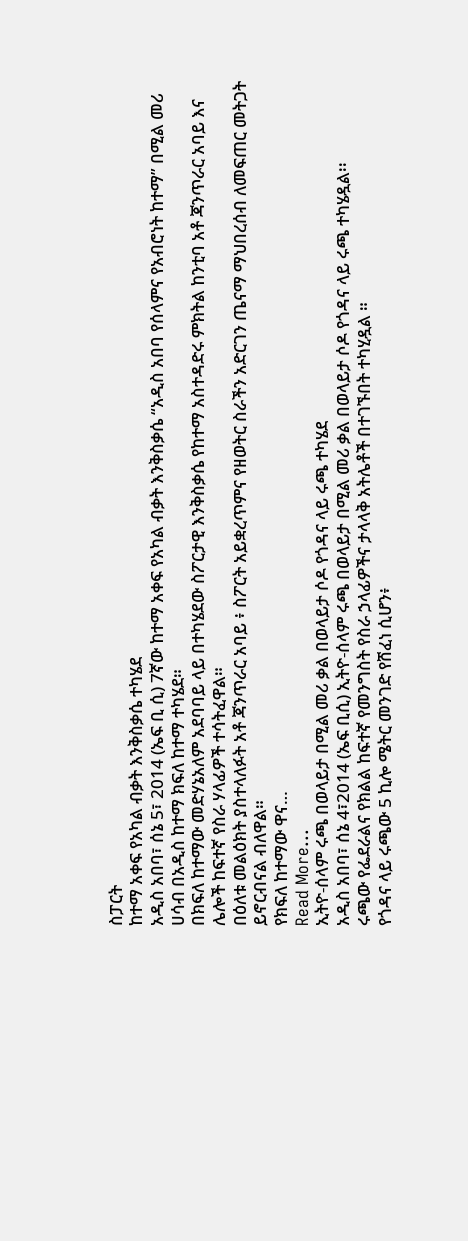ስፓርት
ከተማ አቀፍ የአካል ብቃት እንቅስቃሴ ተካሄደ
አዲስ አበባ፣ ሰኔ 5፣ 2014 (ኤፍ ቢ ሲ) 7ኛው ከተማ አቀፍ የአካል ብቃት እንቅስቃሴ “አዲስ አበባ የሰላምና የአብሮነት ከተማ” በሚል መሪ ሀሳብ በአዲስ ከተማ ክፍለ ከተማ ተካሄደ።
በክፍለ ከተማው መድሃኔአለም አደባባይ ላይ በተካሄደው ስፖርታዊ እንቅስቃሴ የከተማ አስተዳድሩ ምክትል ከንቲባ አቶ ጃንጥራር አባይ እና ሌሎች ከፍተኛ የስራ ሃላፊዎች ተሳትፈዋል።
በዕለቱ መልዕክት ያስተላለፉት አቶ ጃንጥራር አባይ ፥ ስፖርት አይቋረጥምና የዘወትር ስራችን አድርገን ጤናማ ማህበረሰብ ለመፍጠር መትጋት ይኖርብናል ብለዋል።
የክፍለ ከተማው ዋና…
Read More...
ኢትዮ-ሰላም ሩጫ በወላይታ በሚል መሪ ቃል በወላይታ ሶዶ የጎዳና ላይ ሩጫ ተካሄደ
አዲስ አበባ፣ ሰኔ 4፣2014 (ኤፍ ቢሲ) ኢትዮ-ሰላም ሩጫ በወላይታ በሚል መሪ ቃል በወላይታ ሶዶ የጎዳና ላይ ሩጫ ተካሄዷል፡፡
ሩጫው የፌደራልና የክልል ከፍተኛ የመንግስት የስራ ኃላፊዎችና ታላላቅ አትሌቶች በተገኙበት ተካሂዷል ።
የጎዳና ላይ ሩጫው 5 ኪሎ ሜትር መንገድ የሸፈነ ሲሆን፥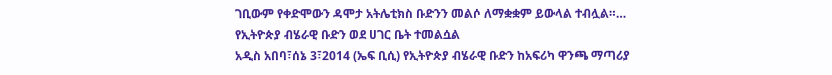ገቢውም የቀድሞውን ዳሞታ አትሌቲክስ ቡድንን መልሶ ለማቋቋም ይውላል ተብሏል።…
የኢትዮጵያ ብሄራዊ ቡድን ወደ ሀገር ቤት ተመልሷል
አዲስ አበባ፣ሰኔ 3፣2014 (ኤፍ ቢሲ) የኢትዮጵያ ብሄራዊ ቡድን ከአፍሪካ ዋንጫ ማጣሪያ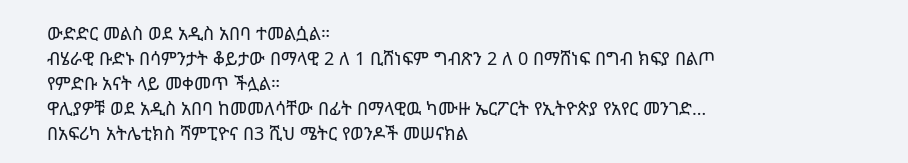ውድድር መልስ ወደ አዲስ አበባ ተመልሷል።
ብሄራዊ ቡድኑ በሳምንታት ቆይታው በማላዊ 2 ለ 1 ቢሸነፍም ግብጽን 2 ለ 0 በማሸነፍ በግብ ክፍያ በልጦ የምድቡ አናት ላይ መቀመጥ ችሏል።
ዋሊያዎቹ ወደ አዲስ አበባ ከመመለሳቸው በፊት በማላዊዉ ካሙዙ ኤርፖርት የኢትዮጵያ የአየር መንገድ…
በአፍሪካ አትሌቲክስ ሻምፒዮና በ3 ሺህ ሜትር የወንዶች መሠናክል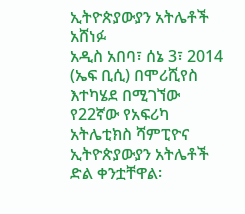ኢትዮጵያውያን አትሌቶች አሸነፉ
አዲስ አበባ፣ ሰኔ 3፣ 2014 (ኤፍ ቢሲ) በሞሪሺየስ እተካሄደ በሚገኘው የ22ኛው የአፍሪካ አትሌቲክስ ሻምፒዮና ኢትዮጵያውያን አትሌቶች ድል ቀንቷቸዋል፡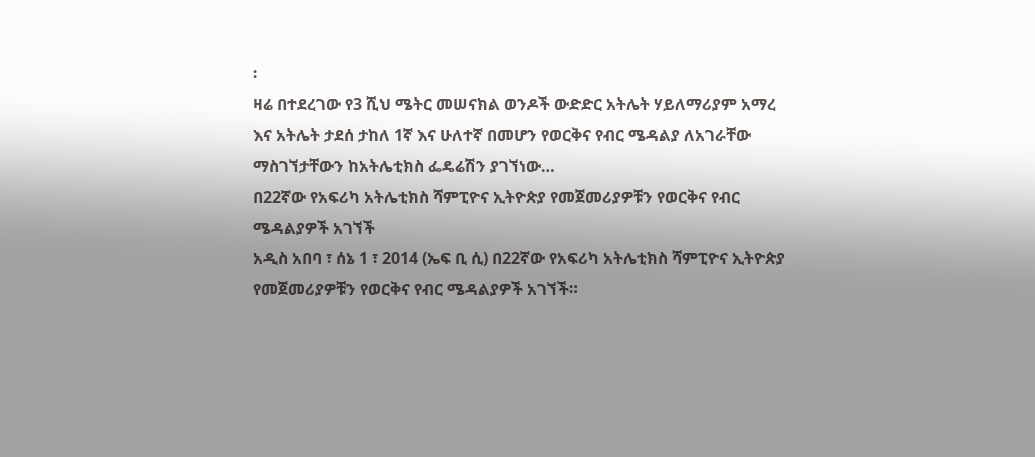፡
ዛሬ በተደረገው የ3 ሺህ ሜትር መሠናክል ወንዶች ውድድር አትሌት ሃይለማሪያም አማረ እና አትሌት ታደሰ ታከለ 1ኛ እና ሁለተኛ በመሆን የወርቅና የብር ሜዳልያ ለአገራቸው ማስገኘታቸውን ከአትሌቲክስ ፌዴሬሽን ያገኘነው…
በ22ኛው የአፍሪካ አትሌቲክስ ሻምፒዮና ኢትዮጵያ የመጀመሪያዎቹን የወርቅና የብር ሜዳልያዎች አገኘች
አዲስ አበባ ፣ ሰኔ 1 ፣ 2014 (ኤፍ ቢ ሲ) በ22ኛው የአፍሪካ አትሌቲክስ ሻምፒዮና ኢትዮጵያ የመጀመሪያዎቹን የወርቅና የብር ሜዳልያዎች አገኘች።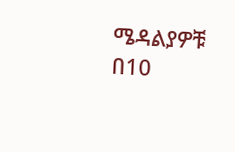ሜዳልያዎቹ በ10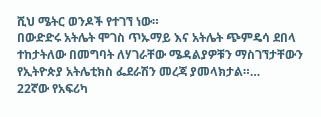ሺህ ሜትር ወንዶች የተገኘ ነው።
በውድድሩ አትሌት ሞገስ ጥኡማይ እና አትሌት ጭምዴሳ ደበላ ተከታትለው በመግባት ለሃገራቸው ሜዳልያዎቹን ማስገኘታቸውን የኢትዮጵያ አትሌቲክስ ፌደራሽን መረጃ ያመላክታል።…
22ኛው የአፍሪካ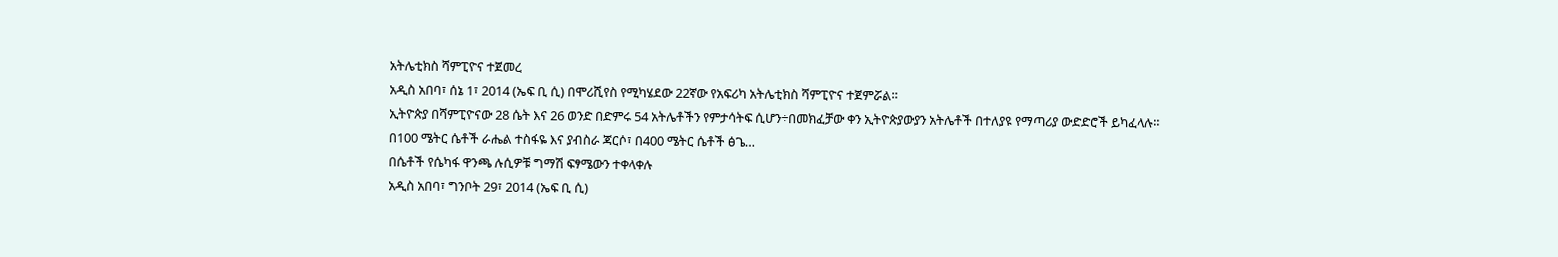አትሌቲክስ ሻምፒዮና ተጀመረ
አዲስ አበባ፣ ሰኔ 1፣ 2014 (ኤፍ ቢ ሲ) በሞሪሺየስ የሚካሄደው 22ኛው የአፍሪካ አትሌቲክስ ሻምፒዮና ተጀምሯል።
ኢትዮጵያ በሻምፒዮናው 28 ሴት እና 26 ወንድ በድምሩ 54 አትሌቶችን የምታሳትፍ ሲሆን÷በመክፈቻው ቀን ኢትዮጵያውያን አትሌቶች በተለያዩ የማጣሪያ ውድድሮች ይካፈላሉ።
በ100 ሜትር ሴቶች ራሔል ተስፋዬ እና ያብስራ ጃርሶ፣ በ400 ሜትር ሴቶች ፅጌ…
በሴቶች የሴካፋ ዋንጫ ሉሲዎቹ ግማሽ ፍፃሜውን ተቀላቀሉ
አዲስ አበባ፣ ግንቦት 29፣ 2014 (ኤፍ ቢ ሲ)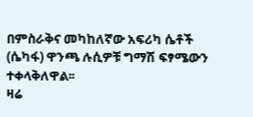በምስራቅና መካከለኛው አፍሪካ ሴቶች (ሴካፋ) ዋንጫ ሉሲዎቹ ግማሽ ፍፃሜውን ተቀላቅለዋል፡፡
ዛሬ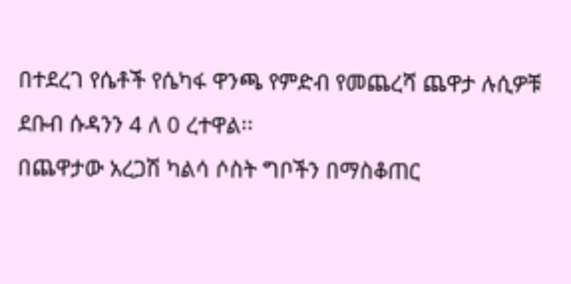በተደረገ የሴቶች የሴካፋ ዋንጫ የምድብ የመጨረሻ ጨዋታ ሉሲዎቹ ደቡብ ሱዳንን 4 ለ 0 ረተዋል፡፡
በጨዋታው አረጋሽ ካልሳ ሶስት ግቦችን በማስቆጠር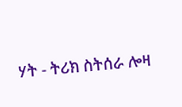ሃት - ትሪክ ስትሰራ ሎዛ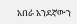አበራ አንደኛውን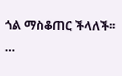ጎል ማስቆጠር ችላለች፡፡…